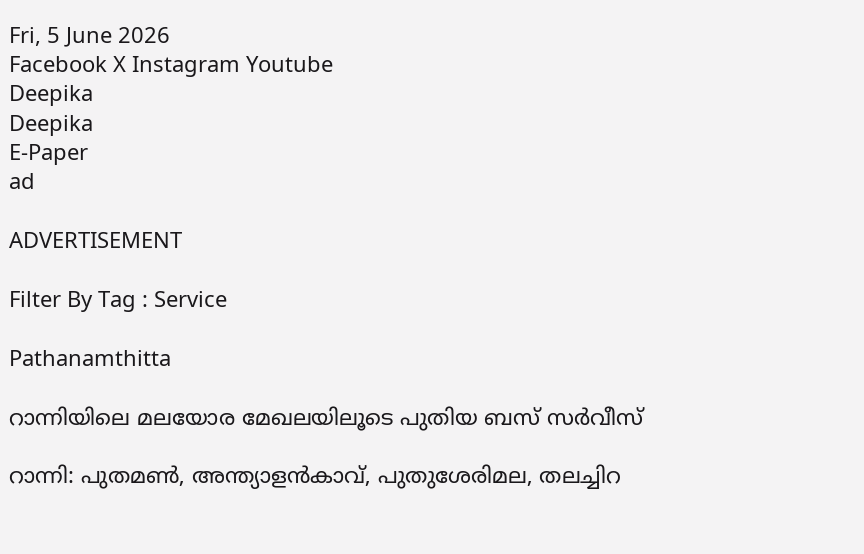Fri, 5 June 2026
Facebook X Instagram Youtube
Deepika
Deepika
E-Paper
ad

ADVERTISEMENT

Filter By Tag : Service

Pathanamthitta

റാന്നിയിലെ മലയോര മേഖലയിലൂടെ പുതിയ ബസ് സർവീസ്

റാന്നി: പുതമൺ, അന്ത്യാളൻകാവ്, പുതുശേരിമല, തലച്ചിറ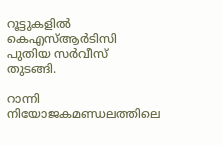റൂട്ടുകളിൽ കെഎസ്ആർടിസി പുതിയ സർവീസ് തുടങ്ങി.

റാന്നി നിയോജകമണ്ഡലത്തിലെ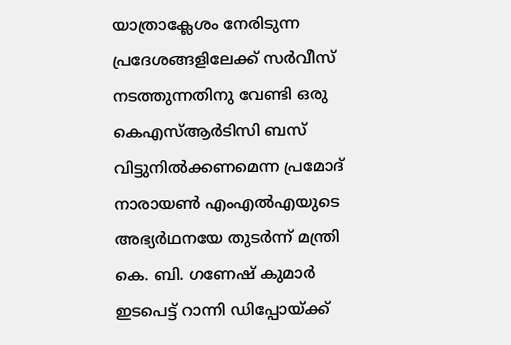യാത്രാക്ലേശം നേരിടുന്ന പ്രദേശങ്ങളിലേക്ക് സർവീസ് നടത്തുന്നതിനു വേണ്ടി ഒരു കെഎസ്ആർടിസി ബസ് വിട്ടുനിൽക്കണമെന്ന പ്രമോദ് നാരായൺ എംഎൽഎയുടെ അഭ്യർഥനയേ തുടർന്ന് മന്ത്രി കെ. ബി. ഗണേഷ് കുമാർ ഇടപെട്ട് റാന്നി ഡിപ്പോയ്ക്ക്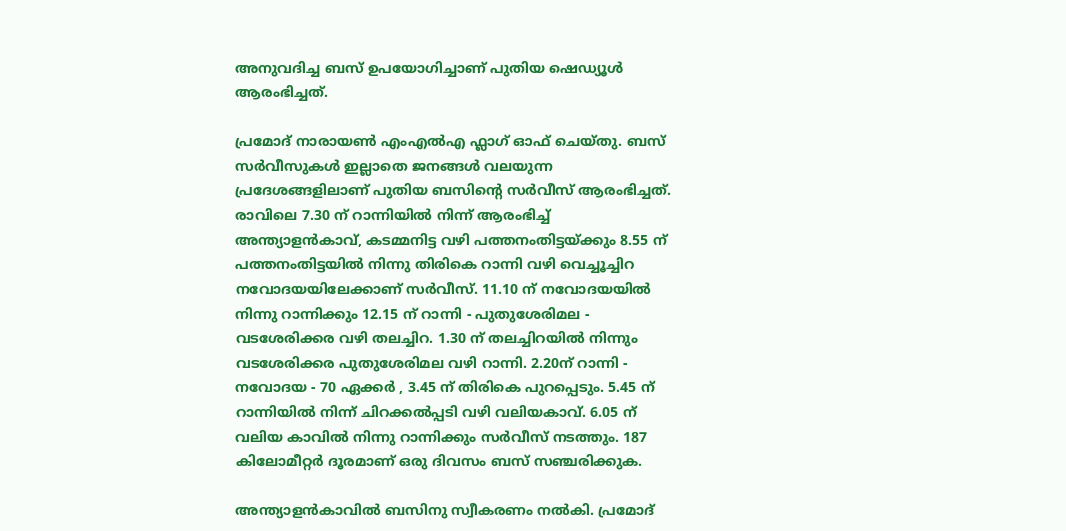അനുവദിച്ച ബസ് ഉപയോഗിച്ചാണ് പുതിയ ഷെഡ്യൂൾ ആരംഭിച്ചത്.

പ്രമോദ് നാരായൺ എംഎൽഎ ഫ്ലാഗ് ഓഫ് ചെയ്തു. ബസ് സർവീസുകൾ ഇല്ലാതെ ജനങ്ങൾ വലയുന്ന പ്രദേശങ്ങളിലാണ് പുതിയ ബസിന്‍റെ സർവീസ് ആരംഭിച്ചത്. രാവിലെ 7.30 ന് റാന്നിയിൽ നിന്ന് ആരംഭിച്ച് അന്ത്യാളൻകാവ്, കടമ്മനിട്ട വഴി പത്തനംതിട്ടയ്ക്കും 8.55 ന് പത്തനംതിട്ടയിൽ നിന്നു തിരികെ റാന്നി വഴി വെച്ചൂച്ചിറ നവോദയയിലേക്കാണ് സർവീസ്. 11.10 ന് നവോദയയിൽ നിന്നു റാന്നിക്കും 12.15 ന് റാന്നി - പുതുശേരിമല - വടശേരിക്കര വഴി തലച്ചിറ. 1.30 ന് തലച്ചിറയിൽ നിന്നും വടശേരിക്കര പുതുശേരിമല വഴി റാന്നി. 2.20ന് റാന്നി - നവോദയ - 70 ഏക്കർ , 3.45 ന് തിരികെ പുറപ്പെടും. 5.45 ന് റാന്നിയിൽ നിന്ന് ചിറക്കൽപ്പടി വഴി വലിയകാവ്. 6.05 ന് വലിയ കാവിൽ നിന്നു റാന്നിക്കും സർവീസ് നടത്തും. 187 കിലോമീറ്റർ ദൂരമാണ് ഒരു ദിവസം ബസ് സഞ്ചരിക്കുക.

അന്ത്യാളൻകാവിൽ ബസിനു സ്വീകരണം നൽകി. പ്രമോദ്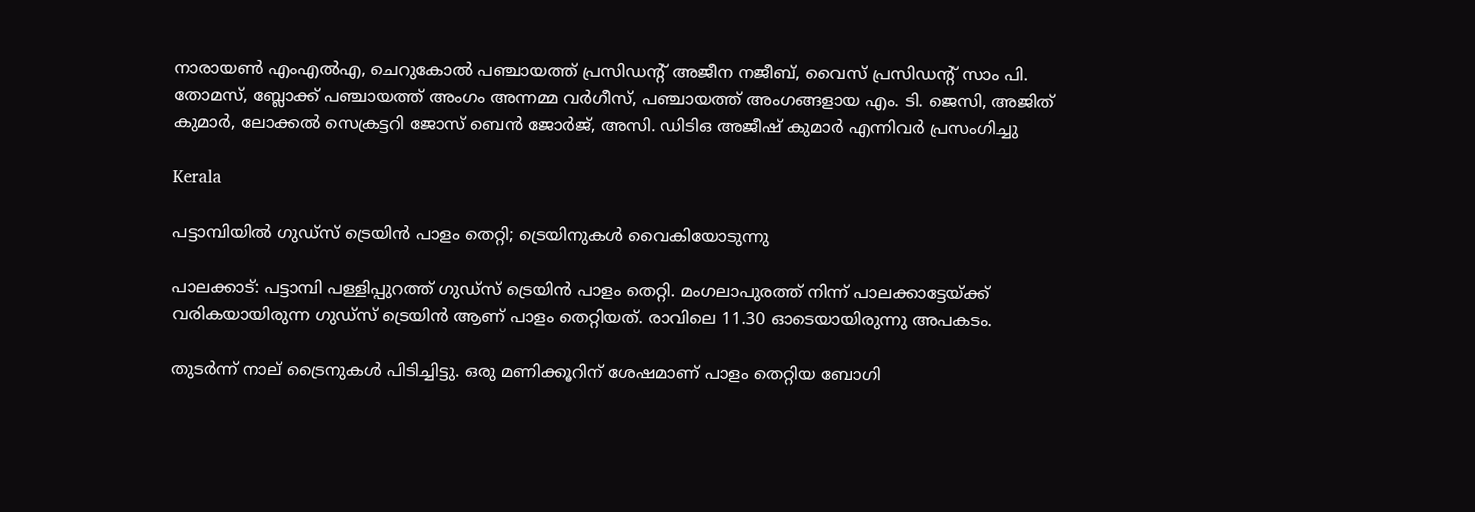നാരായൺ എംഎൽഎ, ചെറുകോൽ പഞ്ചായത്ത് പ്രസിഡന്‍റ് അജീന നജീബ്, വൈസ് പ്രസിഡന്‍റ് സാം പി. തോമസ്, ബ്ലോക്ക് പഞ്ചായത്ത് അംഗം അന്നമ്മ വർഗീസ്, പഞ്ചായത്ത് അംഗങ്ങളായ എം. ടി. ജെസി, അജിത് കുമാർ, ലോക്കൽ സെക്രട്ടറി ജോസ് ബെൻ ജോർജ്, അസി. ഡിടിഒ അജീഷ് കുമാർ എന്നിവർ പ്രസംഗിച്ചു

Kerala

പട്ടാമ്പിയിൽ ഗുഡ്‌സ് ട്രെയിൻ പാളം തെറ്റി; ട്രെയിനുകൾ വൈകിയോടുന്നു

പാലക്കാട്: പട്ടാമ്പി പള്ളിപ്പുറത്ത് ഗുഡ്‌സ് ട്രെയിൻ പാളം തെറ്റി. മംഗലാപുരത്ത് നിന്ന് പാലക്കാട്ടേയ്ക്ക് വരികയായിരുന്ന ഗുഡ്‌സ് ട്രെയിൻ ആണ് പാളം തെറ്റിയത്. രാവിലെ 11.30 ഓടെയായിരുന്നു അപകടം.

തുടർന്ന് നാല് ട്രൈനുകൾ പിടിച്ചിട്ടു. ഒരു മണിക്കൂറിന് ശേഷമാണ് പാളം തെറ്റിയ ബോഗി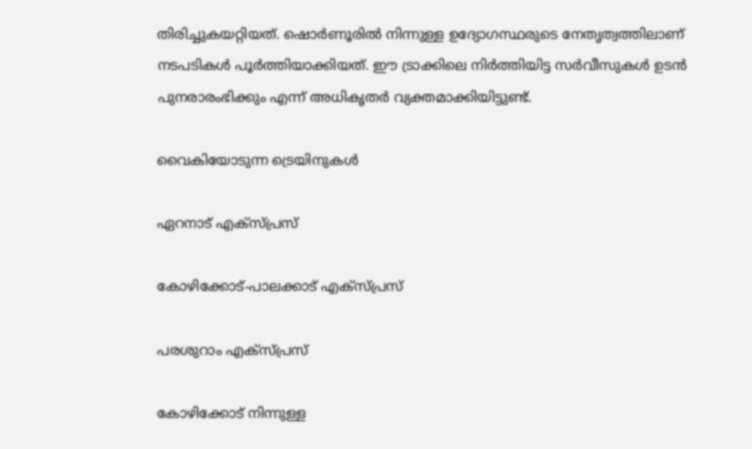തിരിച്ചുകയറ്റിയത്. ഷൊർണൂരിൽ നിന്നുള്ള ഉദ്യോഗസ്ഥരുടെ നേതൃത്വത്തിലാണ് നടപടികൾ പൂർത്തിയാക്കിയത്. ഈ ട്രാക്കിലെ നിർത്തിയിട്ട സർവീസുകൾ ഉടൻ പുനരാരംഭിക്കും എന്ന് അധികൃതർ വ്യക്തമാക്കിയിട്ടുണ്ട്.

വൈകിയോടുന്ന ട്രെയിനുകൾ

ഏറനാട് എക്സ്പ്രസ്

കോഴിക്കോട്-പാലക്കാട് എക്സ്പ്രസ്

പരശുറാം എക്സ്പ്രസ്

കോഴിക്കോട് നിന്നുള്ള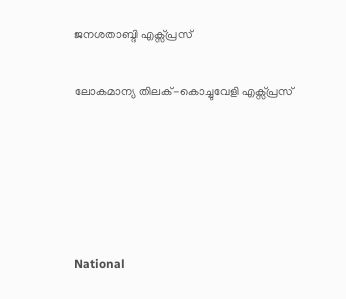ജനശതാബ്ദി എക്സ്പ്രസ്

ലോകമാന്യ തിലക്-കൊച്ചുവേളി എക്സ്പ്രസ്





National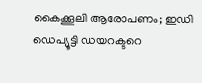കൈക്കൂലി ആരോപണം; ഇഡി ഡെപ്യൂട്ടി ഡയറക്ടറെ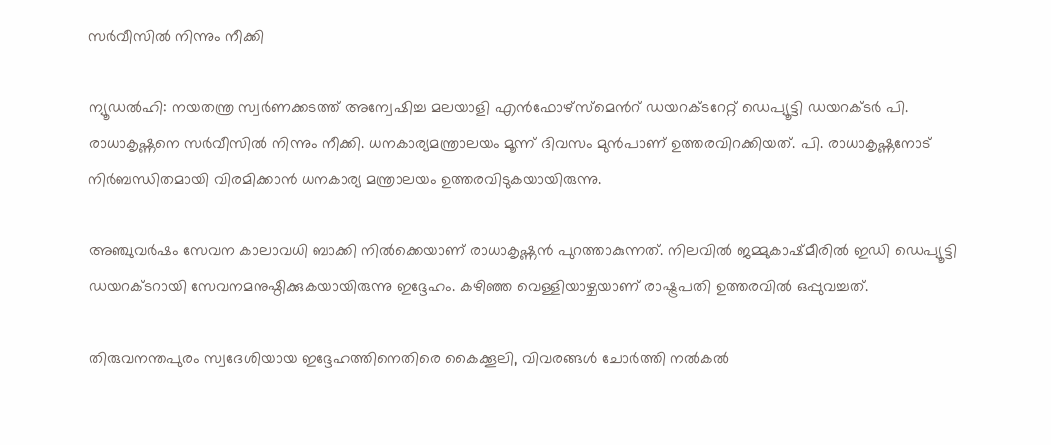സർവീസിൽ നിന്നും നീക്കി

ന്യൂഡൽഹി: നയതന്ത്ര സ്വർണക്കടത്ത് അന്വേഷിച്ച മലയാളി എൻഫോഴ്സ്മെന്‍റ് ഡയറക്ടറേറ്റ് ഡെപ്യൂട്ടി ഡയറക്ടർ പി. രാധാകൃഷ്ണനെ സർവീസിൽ നിന്നും നീക്കി. ധനകാര്യമന്ത്രാലയം മൂന്ന് ദിവസം മുന്‍പാണ് ഉത്തരവിറക്കിയത്. പി. രാധാകൃഷ്ണനോട് നിർബന്ധിതമായി വിരമിക്കാൻ ധനകാര്യ മന്ത്രാലയം ഉത്തരവിടുകയായിരുന്നു.

അഞ്ചുവര്‍ഷം സേവന കാലാവധി ബാക്കി നില്‍ക്കെയാണ് രാധാകൃഷ്ണന്‍ പുറത്താകുന്നത്. നിലവിൽ ജമ്മുകാഷ്മീരിൽ ഇഡി ഡെപ്യൂട്ടി ഡയറക്ടറായി സേവനമനുഷ്ഠിക്കുകയായിരുന്നു ഇദ്ദേഹം. കഴിഞ്ഞ വെള്ളിയാഴ്ചയാണ് രാഷ്ട്രപതി ഉത്തരവിൽ ഒപ്പുവച്ചത്.

തിരുവനന്തപുരം സ്വദേശിയായ ഇദ്ദേഹത്തിനെതിരെ കൈക്കൂലി, വിവരങ്ങള്‍ ചോര്‍ത്തി നല്‍കല്‍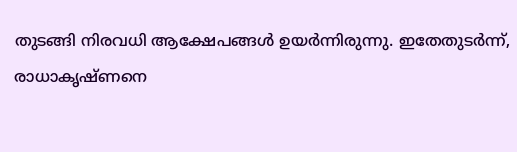തുടങ്ങി നിരവധി ആക്ഷേപങ്ങള്‍ ഉയര്‍ന്നിരുന്നു. ഇതേതുടർന്ന്, രാധാകൃഷ്ണനെ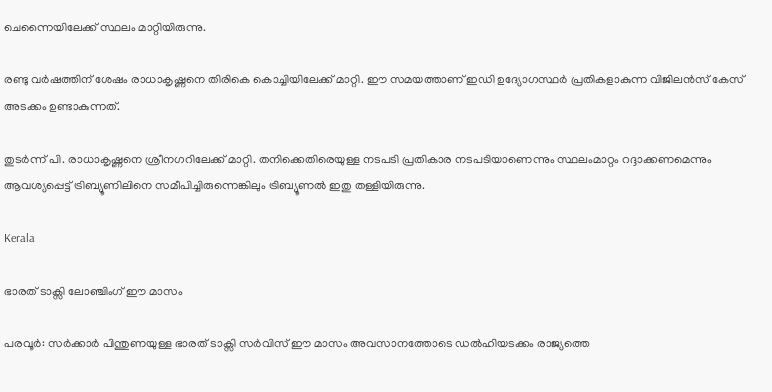ചെന്നൈയിലേക്ക് സ്ഥലം മാറ്റിയിരുന്നു.

രണ്ടു വര്‍ഷത്തിന് ശേഷം രാധാകൃഷ്ണനെ തിരികെ കൊച്ചിയിലേക്ക് മാറ്റി. ഈ സമയത്താണ് ഇഡി ഉദ്യോഗസ്ഥര്‍ പ്രതികളാകുന്ന വിജിലന്‍സ് കേസ് അടക്കം ഉണ്ടാകുന്നത്.

തുടര്‍ന്ന് പി. രാധാകൃഷ്ണനെ ശ്രീനഗറിലേക്ക് മാറ്റി. തനിക്കെതിരെയുള്ള നടപടി പ്രതികാര നടപടിയാണെന്നും സ്ഥലംമാറ്റം റദ്ദാക്കണമെന്നും ആവശ്യപ്പെട്ട് ട്രിബ്യൂണിലിനെ സമീപിച്ചിരുന്നെങ്കിലും ട്രിബ്യൂണല്‍ ഇതു തള്ളിയിരുന്നു.

Kerala

ഭാരത് ടാക്സി ലോഞ്ചിംഗ് ഈ മാസം

പരവൂർ: സർക്കാർ പിന്തുണയുള്ള ഭാരത് ടാക്സി സർവിസ് ഈ മാസം അവസാനത്തോടെ ഡൽഹിയടക്കം രാജ്യത്തെ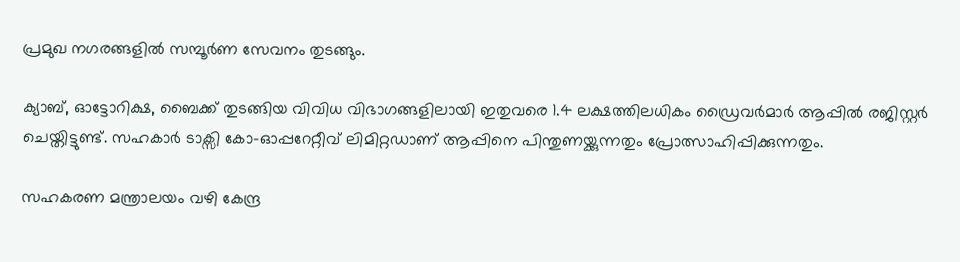പ്രമുഖ നഗരങ്ങളിൽ സമ്പൂർണ സേവനം തുടങ്ങും.

ക്യാബ്, ഓട്ടോറിക്ഷ, ബൈക്ക് തുടങ്ങിയ വിവിധ വിഭാഗങ്ങളിലായി ഇതുവരെ 1.4 ലക്ഷത്തിലധികം ഡ്രൈവർമാർ ആപ്പിൽ രജിസ്റ്റർ ചെയ്തിട്ടുണ്ട്. സഹകാർ ടാക്സി കോ-ഓപ്പറേറ്റീവ് ലിമിറ്റഡാണ് ആപ്പിനെ പിന്തുണയ്ക്കുന്നതും പ്രോത്സാഹിപ്പിക്കുന്നതും.

സഹകരണ മന്ത്രാലയം വഴി കേന്ദ്ര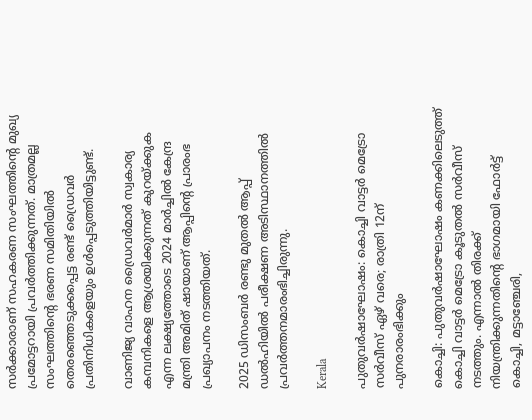സർക്കാരാണ് സഹകരണ സംഘത്തിന്‍റെ മുഖ്യ പ്രമോട്ടറായി പ്രവർത്തിക്കുന്നത്. മാത്രമല്ല സംഘത്തിന്‍റെ ഭരണ സമിതിയിൽ തെരഞ്ഞെടുക്കപ്പെട്ട രണ്ട് ഡ്രൈവർ പ്രതിനിധികളെയും ഉൾപ്പെടുത്തിയിട്ടുണ്ട്.

വാണിജ്യ വാഹന ഡ്രൈവർമാർ സ്വകാര്യ കമ്പനികളെ ആശ്രയിക്കുന്നത് കുറയ്ക്കുക എന്ന ലക്ഷ്യത്തോടെ 2024 മാർച്ചിൽ കേന്ദ്ര മന്ത്രി അമിത് ഷായാണ് ആപ്പിന്‍റെ പ്രാരംഭ പ്രഖ്യാപനം നടത്തിയത്.

2025 ഡിസംബർ രണ്ടു മുതൽ ആപ്പ് ഡൽഹിയിൽ പരീക്ഷണ അടിസ്ഥാനത്തിൽ പ്രവർത്തനമാരംഭിച്ചിരുന്നു.

Kerala

പുതുവര്‍ഷാഘോഷം: കൊച്ചി വാട്ടർ മെട്രോ സർവീസ് ഏഴ് വരെ; രാത്രി 12ന് പുനരാരംഭിക്കും

കൊച്ചി: പുതുവര്‍ഷാഘോഷം കണക്കിലെടുത്ത് കൊച്ചി വാട്ടർ മെട്രോ കൂടുതൽ സർവീസ് നടത്തും. എന്നാൽ തിരക്ക് നിയന്ത്രിക്കുന്നതിന്‍റെ ഭാഗമായി ഫോര്‍ട്ട് കൊച്ചി, മട്ടാഞ്ചേരി,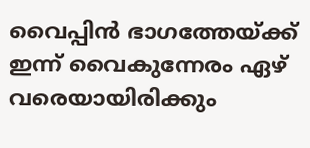വൈപ്പിന്‍ ഭാഗത്തേയ്ക്ക് ഇന്ന് വൈകുന്നേരം ഏഴ് വരെയായിരിക്കും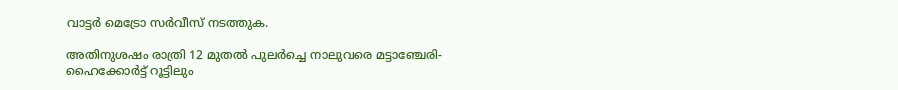വാട്ടർ മെട്രോ സർവീസ് നടത്തുക.

അതിനുശഷം രാത്രി 12 മുതല്‍ പുലര്‍ച്ചെ നാലുവരെ മട്ടാഞ്ചേരി-ഹൈക്കോര്‍ട്ട് റൂട്ടിലും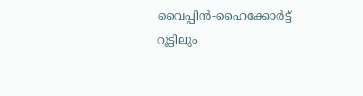വൈപ്പിന്‍-ഹൈക്കോര്‍ട്ട് റൂട്ടിലും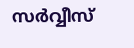സര്‍വ്വീസ്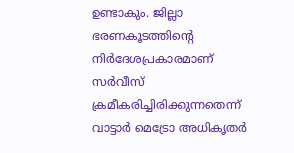ഉണ്ടാകും. ജില്ലാ ഭരണകൂടത്തിന്‍റെ നിർദേശപ്രകാരമാണ് സർവീസ് ക്രമീകരിച്ചിരിക്കുന്നതെന്ന് വാട്ടാർ മെട്രോ അധികൃതർ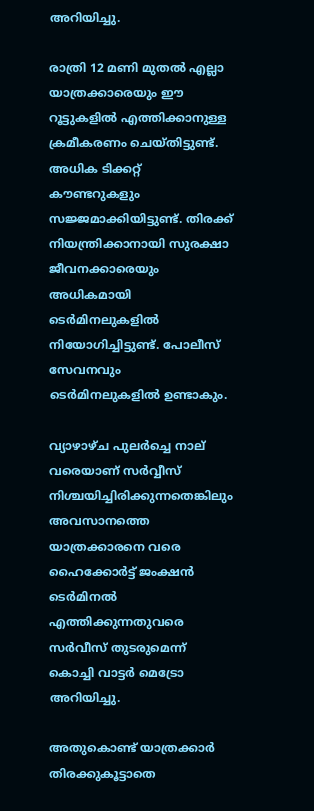അറിയിച്ചു.

രാത്രി 12 മണി മുതല്‍ എല്ലാ യാത്രക്കാരെയും ഈ റൂട്ടുകളില്‍ എത്തിക്കാനുള്ള ക്രമീകരണം ചെയ്തിട്ടുണ്ട്. അധിക ടിക്കറ്റ് കൗണ്ടറുകളും സജ്ജമാക്കിയിട്ടുണ്ട്. തിരക്ക് നിയന്ത്രിക്കാനായി സുരക്ഷാ ജീവനക്കാരെയും അധികമായി ടെര്‍മിനലുകളില്‍ നിയോഗിച്ചിട്ടുണ്ട്. പോലീസ് സേവനവും ടെര്‍മിനലുകളില്‍ ഉണ്ടാകും.

വ്യാഴാഴ്ച പുലർച്ചെ നാല് വരെയാണ് സർവ്വീസ് നിശ്ചയിച്ചിരിക്കുന്നതെങ്കിലും അവസാനത്തെ യാത്രക്കാരനെ വരെ ഹൈക്കോർട്ട് ജംക്ഷൻ ടെർമിനൽ എത്തിക്കുന്നതുവരെ സർവീസ് തുടരുമെന്ന് കൊച്ചി വാട്ടർ മെട്രോ അറിയിച്ചു.

അതുകൊണ്ട് യാത്രക്കാർ തിരക്കുകൂട്ടാതെ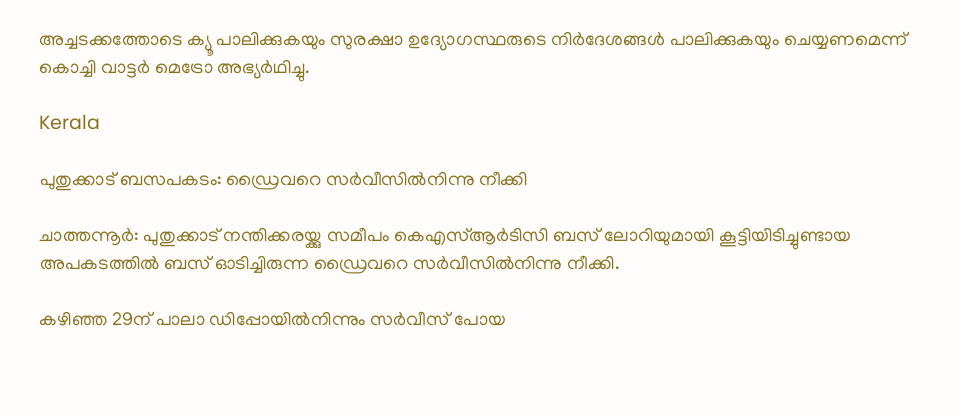അച്ചടക്കത്തോടെ ക്യൂ പാലിക്കുകയും സുരക്ഷാ ഉദ്യോഗസ്ഥരുടെ നിർദേശങ്ങൾ പാലിക്കുകയും ചെയ്യണമെന്ന് കൊച്ചി വാട്ടർ മെട്രോ അഭ്യർഥിച്ചു.

Kerala

പുതുക്കാട് ബസപകടം: ഡ്രൈവറെ സർവീസിൽനിന്നു നീക്കി

ചാത്തന്നൂർ: പുതുക്കാട് നന്തിക്കരയ്ക്കു സമീപം കെഎസ്ആർടിസി ബസ് ലോറിയുമായി കൂട്ടിയിടിച്ചുണ്ടായ അപകടത്തിൽ ബസ് ഓടിച്ചിരുന്ന ഡ്രൈവറെ സർവീസിൽനിന്നു നീക്കി.

കഴിഞ്ഞ 29ന് പാലാ ഡിപ്പോയിൽനിന്നും സർവീസ് പോയ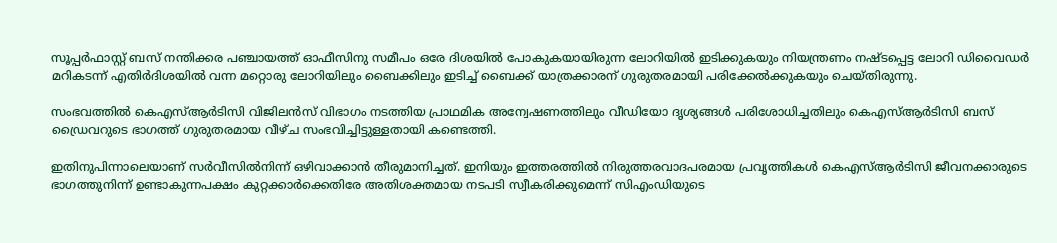സൂപ്പർഫാസ്റ്റ് ബസ് നന്തിക്കര പഞ്ചായത്ത് ഓഫീസിനു സമീപം ഒരേ ദിശയിൽ പോകുകയായിരുന്ന ലോറിയിൽ ഇടിക്കുകയും നിയന്ത്രണം നഷ്‌ടപ്പെട്ട ലോറി ഡിവൈഡർ മറികടന്ന് എതിർദിശയിൽ വന്ന മറ്റൊരു ലോറിയിലും ബൈക്കിലും ഇടിച്ച് ബൈക്ക് യാത്രക്കാരന് ഗുരുതരമായി പരിക്കേൽക്കുകയും ചെയ്തിരുന്നു.

സംഭവത്തിൽ കെഎസ്ആർടിസി വിജിലൻസ് വിഭാഗം നടത്തിയ പ്രാഥമിക അന്വേഷണത്തിലും വീഡിയോ ദൃശ്യങ്ങൾ പരിശോധിച്ചതിലും കെഎസ്ആർടിസി ബസ് ഡ്രൈവറുടെ ഭാഗത്ത് ഗുരുതരമായ വീഴ്ച സംഭവിച്ചിട്ടുള്ളതായി കണ്ടെത്തി.

ഇതിനുപിന്നാലെയാണ് സർവീസിൽനിന്ന് ഒഴിവാക്കാൻ തീരുമാനിച്ചത്. ഇനിയും ഇത്തരത്തിൽ നിരുത്തരവാദപരമായ പ്രവൃത്തികൾ കെഎസ്ആർടിസി ജീവനക്കാരുടെ ഭാഗത്തുനിന്ന് ഉണ്ടാകുന്നപക്ഷം കുറ്റക്കാർക്കെതിരേ അതിശക്തമായ നടപടി സ്വീകരിക്കുമെന്ന് സിഎംഡിയുടെ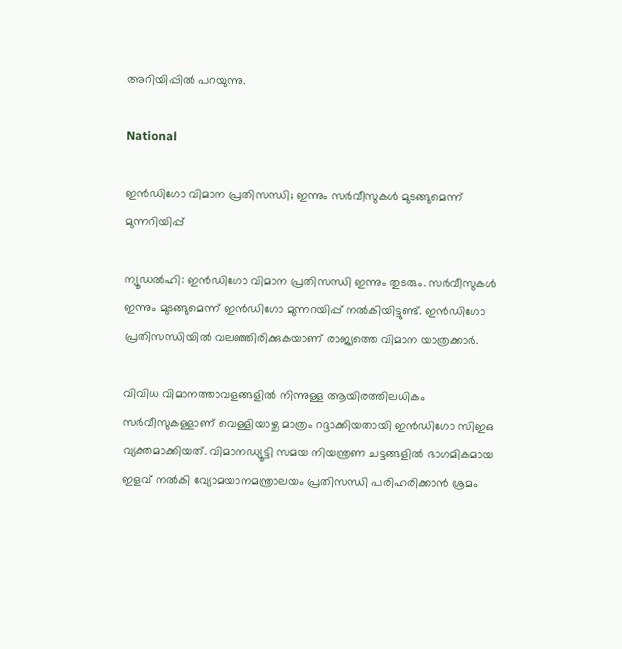അറിയിപ്പിൽ പറയുന്നു.

National

ഇൻഡിഗോ വിമാന പ്രതിസന്ധി; ഇന്നും സർവീസുകൾ മുടങ്ങുമെന്ന് മുന്നറിയിപ്പ്

ന്യൂഡൽഹി: ഇൻഡിഗോ വിമാന പ്രതിസന്ധി ഇന്നും തുടരും. സർവീസുകൾ ഇന്നും മുടങ്ങുമെന്ന് ഇൻഡിഗോ മുന്നറയിപ്പ് നൽകിയിട്ടുണ്ട്. ഇന്‍ഡിഗോ പ്രതിസന്ധിയില്‍ വലഞ്ഞിരിക്കുകയാണ് രാജ്യത്തെ വിമാന യാത്രക്കാര്‍.

വിവിധ വിമാനത്താവളങ്ങളില്‍ നിന്നുള്ള ആയിരത്തിലധികം സര്‍വീസുകള്ളാണ് വെള്ളിയാഴ്ച മാത്രം റദ്ദാക്കിയതായി ഇന്‍‍ഡിഗോ സിഇഒ വ്യക്തമാക്കിയത്. വിമാനഡ്യൂട്ടി സമയ നിയന്ത്രണ ചട്ടങ്ങളില്‍ ഭാഗമികമായ ഇളവ് നല്‍കി വ്യോമയാനമന്ത്രാലയം പ്രതിസന്ധി പരിഹരിക്കാന്‍ ശ്രമം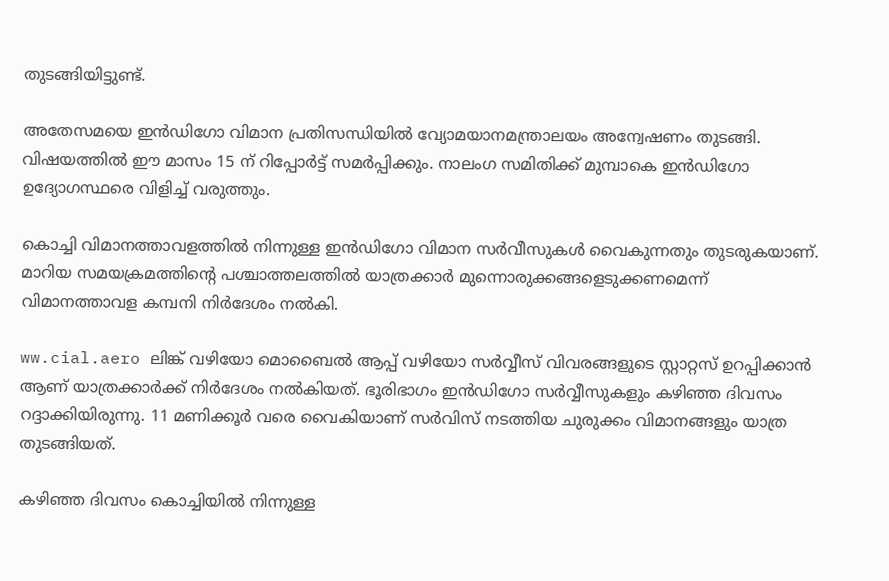തുടങ്ങിയിട്ടുണ്ട്.

അതേസമയെ ഇൻഡിഗോ വിമാന പ്രതിസന്ധിയിൽ വ്യോമയാനമന്ത്രാലയം അന്വേഷണം തുടങ്ങി. വിഷയത്തില്‍ ഈ മാസം 15 ന് റിപ്പോർട്ട് സമർപ്പിക്കും. നാലംഗ സമിതിക്ക് മുമ്പാകെ ഇൻഡിഗോ ഉദ്യോഗസ്ഥരെ വിളിച്ച് വരുത്തും.

കൊച്ചി വിമാനത്താവളത്തിൽ നിന്നുള്ള ഇൻഡിഗോ വിമാന സർവീസുകൾ വൈകുന്നതും തുടരുകയാണ്. മാറിയ സമയക്രമത്തിന്‍റെ പശ്ചാത്തലത്തിൽ യാത്രക്കാർ മുന്നൊരുക്കങ്ങളെടുക്കണമെന്ന് വിമാനത്താവള കമ്പനി നിർദേശം നൽകി.

ww.cial.aero ലിങ്ക് വഴിയോ മൊബൈൽ ആപ്പ് വഴിയോ സർവ്വീസ് വിവരങ്ങളുടെ സ്റ്റാറ്റസ് ഉറപ്പിക്കാൻ ആണ് യാത്രക്കാർക്ക് നിർദേശം നൽകിയത്. ഭൂരിഭാഗം ഇൻഡിഗോ സർവ്വീസുകളും കഴിഞ്ഞ ദിവസം റദ്ദാക്കിയിരുന്നു. 11 മണിക്കൂർ വരെ വൈകിയാണ് സർവിസ് നടത്തിയ ചുരുക്കം വിമാനങ്ങളും യാത്ര തുടങ്ങിയത്.

കഴിഞ്ഞ ദിവസം കൊച്ചിയിൽ നിന്നുള്ള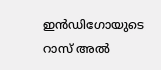ഇൻഡിഗോയുടെ റാസ് അൽ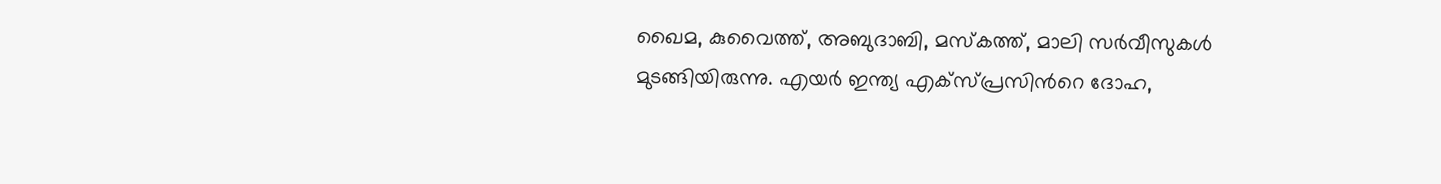ഖൈമ, കുവൈത്ത്, അബുദാബി, മസ്കത്ത്, മാലി സർവീസുകൾ മുടങ്ങിയിരുന്നു. എയർ ഇന്ത്യ എക്സ്പ്രസിന്‍റെ ദോഹ,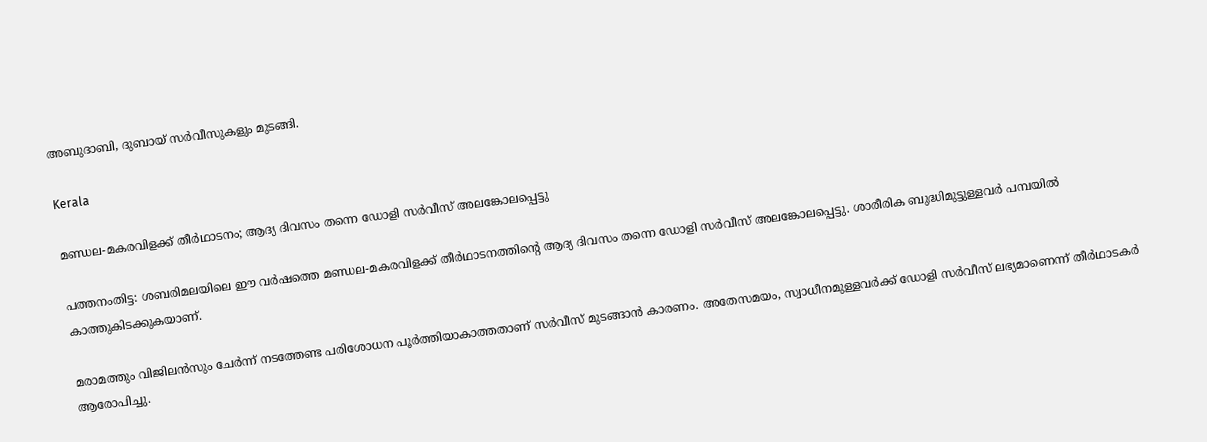അബുദാബി, ദുബായ് സർവീസുകളും മുടങ്ങി.

Kerala

മണ്ഡല-മകരവിളക്ക് തീർഥാടനം; ആദ്യ ദിവസം തന്നെ ഡോളി സർവീസ് അലങ്കോലപ്പെട്ടു

പത്തനംതിട്ട: ശബരിമലയിലെ ഈ വർഷത്തെ മണ്ഡല-മകരവിളക്ക് തീർഥാടനത്തിന്‍റെ ആദ്യ ദിവസം തന്നെ ഡോളി സർവീസ് അലങ്കോലപ്പെട്ടു. ശാരീരിക ബുദ്ധിമുട്ടുള്ളവർ പമ്പയിൽ കാത്തുകിടക്കുകയാണ്.

മരാമത്തും വിജിലൻസും ചേർന്ന് നടത്തേണ്ട പരിശോധന പൂർത്തിയാകാത്തതാണ് സർവീസ് മുടങ്ങാൻ കാരണം. അതേസമയം, സ്വാധീനമുള്ളവർക്ക് ഡോളി സർവീസ് ലഭ്യമാണെന്ന് തീർഥാടകർ ആരോപിച്ചു.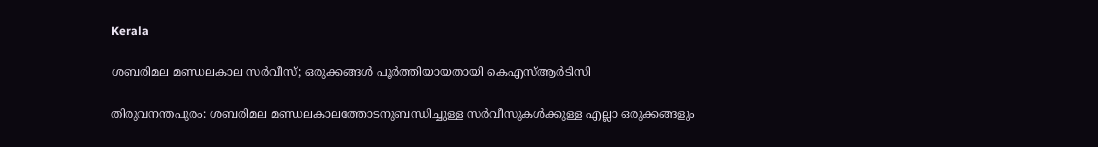Kerala

ശബരിമല മണ്ഡലകാല സർവീസ്; ഒരുക്കങ്ങൾ പൂർത്തിയായതായി കെഎസ്ആർടിസി

തിരുവനന്തപുരം: ശബരിമല മണ്ഡലകാലത്തോടനുബന്ധിച്ചുള്ള സർവീസുകൾക്കുള്ള എല്ലാ ഒരുക്കങ്ങളും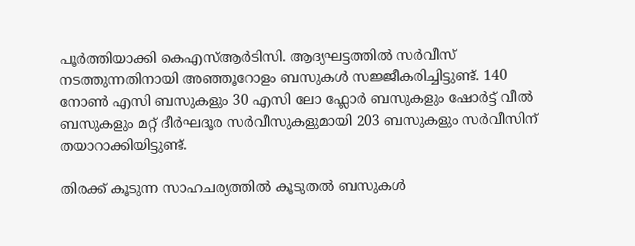പൂർത്തിയാക്കി കെഎസ്ആർടിസി. ആദ്യഘട്ടത്തിൽ സർവീസ് നടത്തുന്നതിനായി അഞ്ഞൂറോളം ബസുകൾ സജ്ജീകരിച്ചിട്ടുണ്ട്. 140 നോൺ എസി ബസുകളും 30 എസി ലോ ഫ്ലോർ ബസുകളും ഷോർട്ട് വീൽ ബസുകളും മറ്റ് ദീർഘദൂര സർവീസുകളുമായി 203 ബസുകളും സർവീസിന് തയാറാക്കിയിട്ടുണ്ട്.

തിരക്ക് കൂടുന്ന സാഹചര്യത്തിൽ കൂടുതൽ ബസുകൾ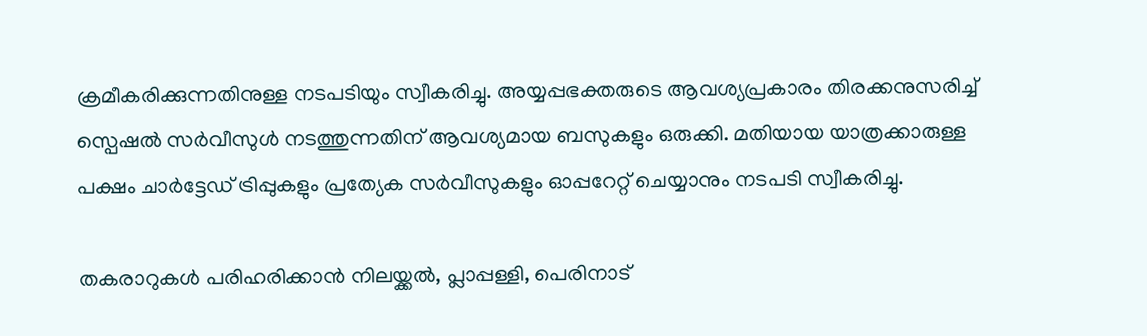ക്രമീകരിക്കുന്നതിനുള്ള നടപടിയും സ്വീകരിച്ചു. അയ്യപ്പഭക്തരുടെ ആവശ്യപ്രകാരം തിരക്കനുസരിച്ച് സ്പെഷൽ സർവീസുൾ നടത്തുന്നതിന് ആവശ്യമായ ബസുകളും ഒരുക്കി. മതിയായ യാത്രക്കാരുള്ള പക്ഷം ചാർട്ടേഡ് ട്രിപ്പുകളും പ്രത്യേക സർവീസുകളും ഓപ്പറേറ്റ് ചെയ്യാനും നടപടി സ്വീകരിച്ചു.

തകരാറുകൾ പരിഹരിക്കാൻ നിലയ്ക്കൽ, പ്ലാപ്പള്ളി, പെരിനാട്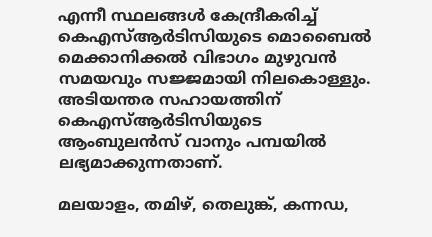എന്നീ സ്ഥലങ്ങൾ കേന്ദ്രീകരിച്ച് കെഎസ്ആർടിസിയുടെ മൊബൈൽ മെക്കാനിക്കൽ വിഭാഗം മുഴുവൻ സമയവും സജ്ജമായി നിലകൊള്ളും. അടിയന്തര സഹായത്തിന് കെഎസ്ആർടിസിയുടെ ആംബുലൻസ് വാനും പമ്പയിൽ ലഭ്യമാക്കുന്നതാണ്.

മലയാളം, തമിഴ്, തെലുങ്ക്, കന്നഡ,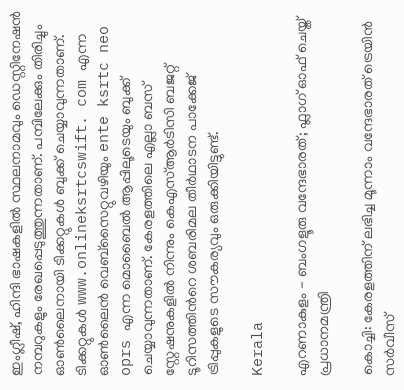ഇംഗ്ലീഷ്, ഹിന്ദി ഭാഷകളിൽ സ്ഥലനാമവും ഡെസ്റ്റിനേഷൻ നമ്പറുകളും രേഖപ്പെടുത്തുന്നതാണ്. പമ്പിലേക്കും തിരിച്ചും ഓൺലൈനായി ടിക്കറ്റുകൾ ബുക്ക് ചെയ്യാവുന്നതാണ്. ടിക്കറ്റുകൾ www.onlineksrtcswift. com എന്ന ഓൺലൈൻ വെബ്സൈറ്റുവഴിയും ente ksrtc neo oprs എന്ന മൊബൈൽ ആപ്പിലൂടെയും ബുക്ക് ചെയ്യാവുന്നതാണ്. കേരളത്തിലെ എല്ലാ ബസ് സ്റ്റേഷനുകളിൽ നിന്നും കെഎസ്ആർടിസി ബജറ്റ് ടൂറിസത്തിന്‍റെ ശബരിമല തീർഥാടന പാക്കേജ് ട്രിപ്പുകളുടെ സൗകര്യവും ഒരുക്കിയിട്ടുണ്ട്.

Kerala

എറണാകുളം - ബംഗളൂരു വന്ദേഭാരത്; ഫ്ലാഗ് ഓഫ് ചെയ്ത് പ്രധാനമന്ത്രി

കൊച്ചി: കേരളത്തിന് ലഭിച്ച മൂന്നാം വന്ദേഭാരത് ട്രെയിൻ സർവീസ്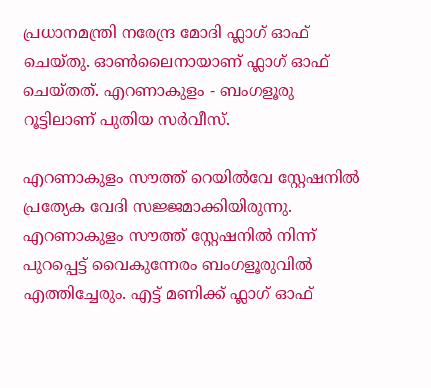പ്രധാനമന്ത്രി നരേന്ദ്ര മോദി ഫ്ലാഗ് ഓഫ് ചെയ്തു. ഓൺലൈനായാണ് ഫ്ലാഗ് ഓഫ് ചെയ്തത്. എറണാകുളം - ബംഗളൂരു റൂട്ടിലാണ് പുതിയ സർവീസ്.

എറണാകുളം സൗത്ത് റെയിൽവേ സ്റ്റേഷനിൽ പ്രത്യേക വേദി സജ്ജമാക്കി‌യിരുന്നു. എറണാകുളം സൗത്ത് സ്റ്റേഷനിൽ നിന്ന് പുറപ്പെട്ട് വൈകുന്നേരം ബംഗളൂരുവിൽ എത്തിച്ചേരും. എട്ട് മണിക്ക് ഫ്ലാഗ് ഓഫ്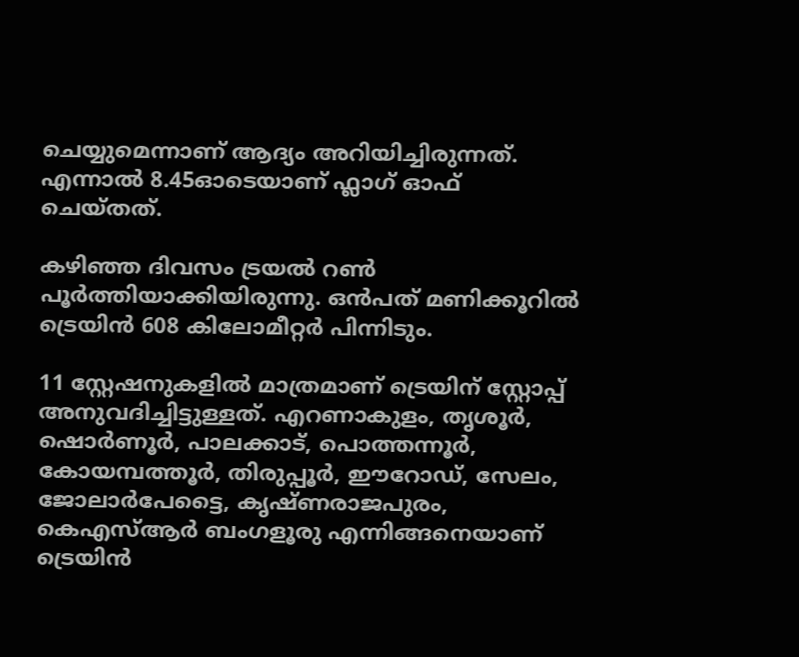ചെയ്യുമെന്നാണ് ആദ്യം അറിയിച്ചിരുന്നത്. എന്നാൽ 8.45ഓടെയാണ് ഫ്ലാഗ് ഓഫ് ചെയ്തത്.

കഴിഞ്ഞ ദിവസം ട്രയൽ റൺ പൂർ‌ത്തിയാക്കിയിരുന്നു. ഒൻപത് മണിക്കൂറിൽ ട്രെയിൻ 608 കിലോമീറ്റർ പിന്നിടും.

11 സ്റ്റേഷനുകളില്‍ മാത്രമാണ് ട്രെയിന് സ്റ്റോപ്പ് അനുവദിച്ചിട്ടുള്ളത്. എറണാകുളം, തൃശൂര്‍, ഷൊര്‍ണൂര്‍, പാലക്കാട്, പൊത്തന്നൂര്‍, കോയമ്പത്തൂര്‍, തിരുപ്പൂര്‍, ഈറോഡ്, സേലം, ജോലാര്‍പേട്ടൈ, കൃഷ്ണരാജപുരം, കെഎസ്ആര്‍ ബംഗളൂരു എന്നിങ്ങനെയാണ് ട്രെയിന്‍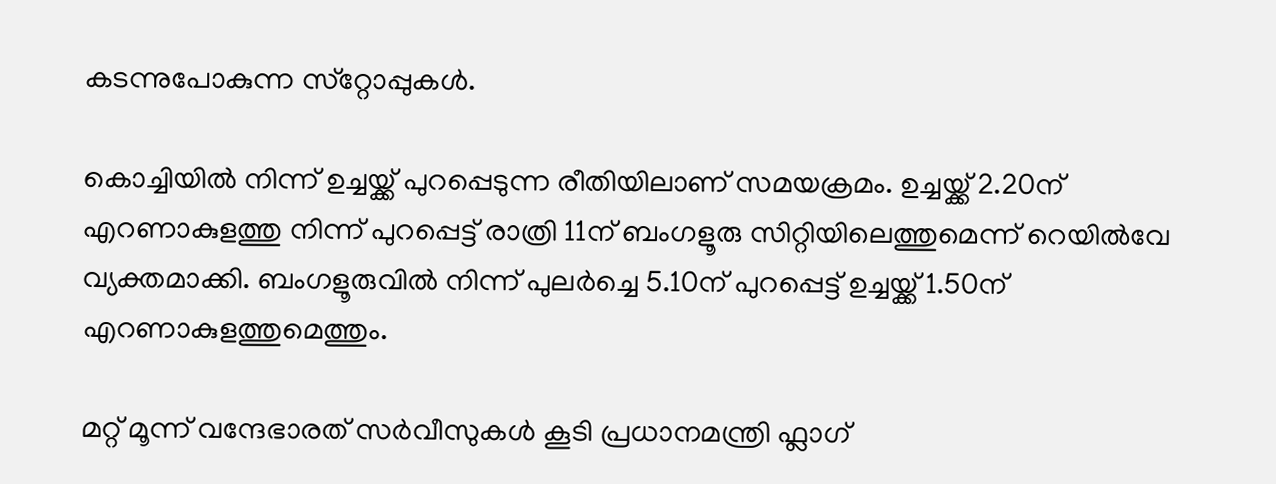കടന്നുപോകുന്ന സ്‌റ്റോപ്പുകള്‍.

കൊച്ചിയിൽ നിന്ന് ഉച്ചയ്ക്ക് പുറപ്പെടുന്ന രീതിയിലാണ് സമയക്രമം. ഉച്ചയ്ക്ക് 2.20ന് എറണാകുളത്തു നിന്ന് പുറപ്പെട്ട് രാത്രി 11ന് ബംഗളൂരു സിറ്റിയിലെത്തുമെന്ന് റെയിൽവേ വ്യക്തമാക്കി. ബംഗളൂരുവിൽ നിന്ന് പുലർച്ചെ 5.10ന് പുറപ്പെട്ട് ഉച്ചയ്ക്ക് 1.50ന് എറണാകുളത്തുമെത്തും.

മറ്റ് മൂന്ന് വന്ദേഭാരത് സർവീസുകൾ കൂടി പ്രധാനമന്ത്രി ഫ്ലാഗ്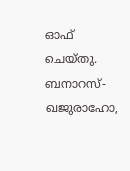ഓഫ് ചെയ്തു. ബനാറസ്-ഖജുരാഹോ,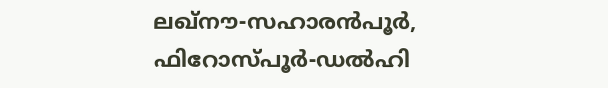ലഖ്‌നൗ-സഹാരൻപൂർ, ഫിറോസ്പൂർ-ഡൽഹി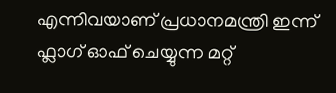എന്നിവയാണ് പ്രധാനമന്ത്രി ഇന്ന് ഫ്ലാഗ് ഓഫ് ചെയ്യുന്ന മറ്റ്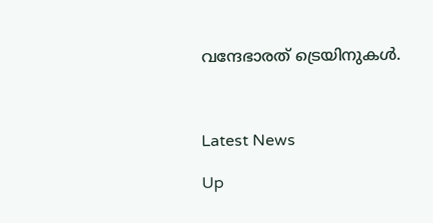വന്ദേഭാരത് ട്രെയിനുകൾ.



Latest News

Up